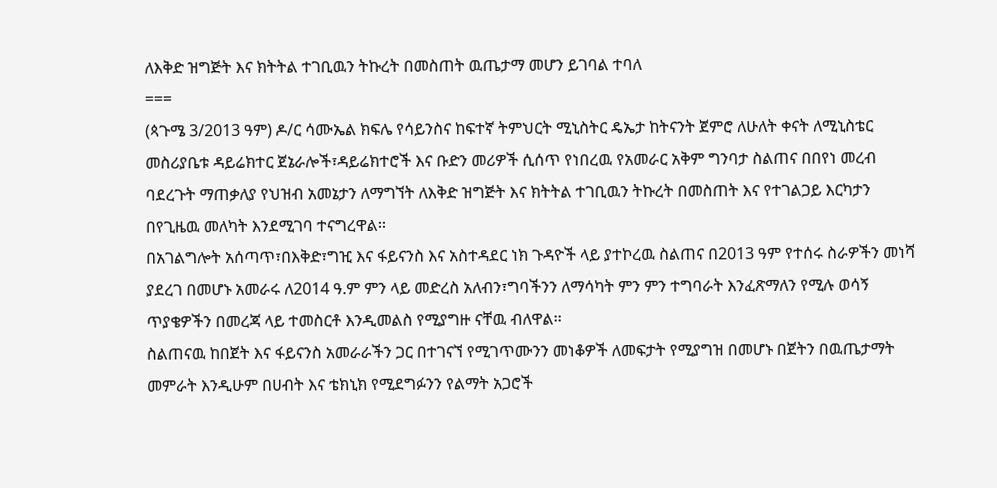ለእቅድ ዝግጅት እና ክትትል ተገቢዉን ትኩረት በመስጠት ዉጤታማ መሆን ይገባል ተባለ
===
(ጳጉሜ 3/2013 ዓም) ዶ/ር ሳሙኤል ክፍሌ የሳይንስና ከፍተኛ ትምህርት ሚኒስትር ዴኤታ ከትናንት ጀምሮ ለሁለት ቀናት ለሚኒስቴር መስሪያቤቱ ዳይሬክተር ጀኔራሎች፣ዳይሬክተሮች እና ቡድን መሪዎች ሲሰጥ የነበረዉ የአመራር አቅም ግንባታ ስልጠና በበየነ መረብ ባደረጉት ማጠቃለያ የህዝብ አመኔታን ለማግኘት ለእቅድ ዝግጅት እና ክትትል ተገቢዉን ትኩረት በመስጠት እና የተገልጋይ እርካታን በየጊዜዉ መለካት እንደሚገባ ተናግረዋል፡፡
በአገልግሎት አሰጣጥ፣በእቅድ፣ግዢ እና ፋይናንስ እና አስተዳደር ነክ ጉዳዮች ላይ ያተኮረዉ ስልጠና በ2013 ዓም የተሰሩ ስራዎችን መነሻ ያደረገ በመሆኑ አመራሩ ለ2014 ዓ.ም ምን ላይ መድረስ አለብን፣ግባችንን ለማሳካት ምን ምን ተግባራት እንፈጽማለን የሚሉ ወሳኝ ጥያቄዎችን በመረጃ ላይ ተመስርቶ እንዲመልስ የሚያግዙ ናቸዉ ብለዋል፡፡
ስልጠናዉ ከበጀት እና ፋይናንስ አመራራችን ጋር በተገናኘ የሚገጥሙንን መነቆዎች ለመፍታት የሚያግዝ በመሆኑ በጀትን በዉጤታማት መምራት እንዲሁም በሀብት እና ቴክኒክ የሚደግፉንን የልማት አጋሮች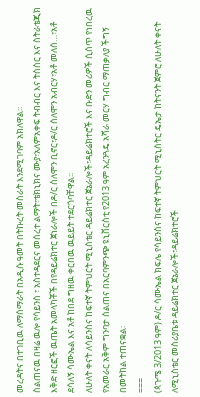መረዳትና በተገቢዉ ለማሰማራት በአዲሱ ዓመት በትኩረት መስራት እንደሚገባም አክለዋል፡፡
ስልጠናዉ በዛሬ ዉሎ የሳይንስ ፣ አስተዳደርና መሰረተ ልማት፣ቴክኒክና ሙያ፣አለምአቀፍ ትብብር እና ትስስር እና ስትራቴጂክ እቅድ ዘርፎች ዉጤት አመላካቾች በየዳይሬክተር ጀነራሎች በዶ/ር ሰለሞን ቢኖር፣ዶ/ር ሰለሞን አብርሃ፣አቶ መለሰ…፣አቶ ደሳለኝ ሳሙኤል እና አቶ ከበደ ግዘዉ ቀርበዉ ዉይይት ተደርጎባቸዋል፡፡
ለሁለት ቀናት ለሳይንስና ከፍተኛ ትምህርት ሚኒስቴር ዳይሬክተር ጀኔራሎች፣ዳይሬክተሮች እና ቡድን መሪዎች ሲሰጥ የነበረዉ የአመራር አቅም ግንባታ ስልጠና በአርባምንጭ ዩኒቨርስቲ የ2013 ዓም አረንጓዴ አሻራ መርሃ ግብር ማጠቃለያ ችግኝ በመትከል ተጠናቋል፡
===
(ጳጉሜ 3/2013 ዓም) ዶ/ር ሳሙኤል ክፍሌ የሳይንስና ከፍተኛ ትምህርት ሚኒስትር ዴኤታ ከትናንት ጀምሮ ለሁለት ቀናት ለሚኒስቴር መስሪያቤቱ ዳይሬክተር ጀኔራሎች፣ዳይሬክተሮች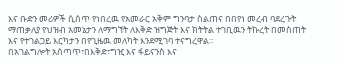እና ቡድን መሪዎች ሲሰጥ የነበረዉ የአመራር አቅም ግንባታ ስልጠና በበየነ መረብ ባደረጉት ማጠቃለያ የህዝብ አመኔታን ለማግኘት ለእቅድ ዝግጅት እና ክትትል ተገቢዉን ትኩረት በመስጠት እና የተገልጋይ እርካታን በየጊዜዉ መለካት እንደሚገባ ተናግረዋል፡፡
በአገልግሎት አሰጣጥ፣በእቅድ፣ግዢ እና ፋይናንስ እና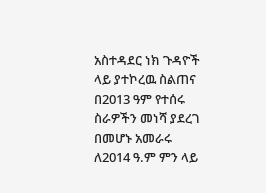አስተዳደር ነክ ጉዳዮች ላይ ያተኮረዉ ስልጠና በ2013 ዓም የተሰሩ ስራዎችን መነሻ ያደረገ በመሆኑ አመራሩ ለ2014 ዓ.ም ምን ላይ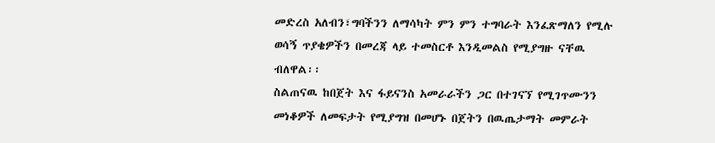መድረስ አለብን፣ግባችንን ለማሳካት ምን ምን ተግባራት እንፈጽማለን የሚሉ ወሳኝ ጥያቄዎችን በመረጃ ላይ ተመስርቶ እንዲመልስ የሚያግዙ ናቸዉ ብለዋል፡፡
ስልጠናዉ ከበጀት እና ፋይናንስ አመራራችን ጋር በተገናኘ የሚገጥሙንን መነቆዎች ለመፍታት የሚያግዝ በመሆኑ በጀትን በዉጤታማት መምራት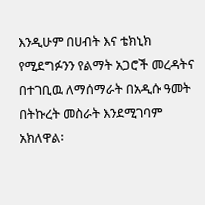እንዲሁም በሀብት እና ቴክኒክ የሚደግፉንን የልማት አጋሮች መረዳትና በተገቢዉ ለማሰማራት በአዲሱ ዓመት በትኩረት መስራት እንደሚገባም አክለዋል፡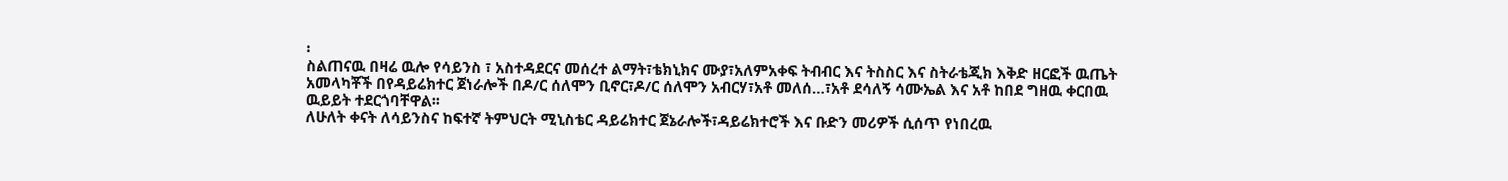፡
ስልጠናዉ በዛሬ ዉሎ የሳይንስ ፣ አስተዳደርና መሰረተ ልማት፣ቴክኒክና ሙያ፣አለምአቀፍ ትብብር እና ትስስር እና ስትራቴጂክ እቅድ ዘርፎች ዉጤት አመላካቾች በየዳይሬክተር ጀነራሎች በዶ/ር ሰለሞን ቢኖር፣ዶ/ር ሰለሞን አብርሃ፣አቶ መለሰ…፣አቶ ደሳለኝ ሳሙኤል እና አቶ ከበደ ግዘዉ ቀርበዉ ዉይይት ተደርጎባቸዋል፡፡
ለሁለት ቀናት ለሳይንስና ከፍተኛ ትምህርት ሚኒስቴር ዳይሬክተር ጀኔራሎች፣ዳይሬክተሮች እና ቡድን መሪዎች ሲሰጥ የነበረዉ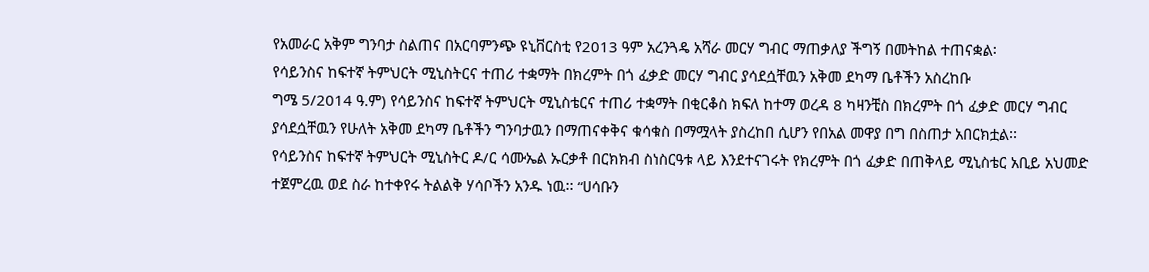የአመራር አቅም ግንባታ ስልጠና በአርባምንጭ ዩኒቨርስቲ የ2013 ዓም አረንጓዴ አሻራ መርሃ ግብር ማጠቃለያ ችግኝ በመትከል ተጠናቋል፡
የሳይንስና ከፍተኛ ትምህርት ሚኒስትርና ተጠሪ ተቋማት በክረምት በጎ ፈቃድ መርሃ ግብር ያሳደሷቸዉን አቅመ ደካማ ቤቶችን አስረከቡ
ግሜ 5/2014 ዓ.ም) የሳይንስና ከፍተኛ ትምህርት ሚኒስቴርና ተጠሪ ተቋማት በቂርቆስ ክፍለ ከተማ ወረዳ 8 ካዛንቺስ በክረምት በጎ ፈቃድ መርሃ ግብር ያሳደሷቸዉን የሁለት አቅመ ደካማ ቤቶችን ግንባታዉን በማጠናቀቅና ቁሳቁስ በማሟላት ያስረከበ ሲሆን የበአል መዋያ በግ በስጠታ አበርክቷል፡፡
የሳይንስና ከፍተኛ ትምህርት ሚኒስትር ዶ/ር ሳሙኤል ኡርቃቶ በርክክብ ስነስርዓቱ ላይ እንደተናገሩት የክረምት በጎ ፈቃድ በጠቅላይ ሚኒስቴር አቢይ አህመድ ተጀምረዉ ወደ ስራ ከተቀየሩ ትልልቅ ሃሳቦችን አንዱ ነዉ፡፡ “ሀሳቡን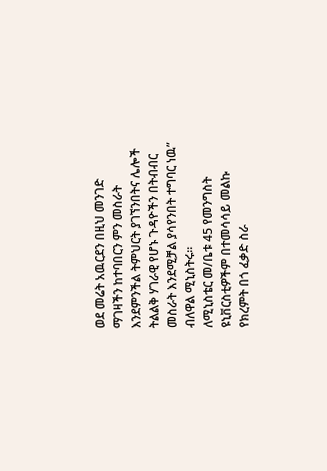ወደ መሬት አዉርደን በዚህ መንገድ ማገዛችን ከተባበርን ምን መስራት እንደምንችል ትምህርት ያገኘንበትና ሌሎች ትልልቅ ሃገራዊ የሆኑ ጉዳዮችን በትብብር መስራት እንደሚቻል ያሳየንበት ተግባር ነዉ” ብለዋል ሚኒስትሩ፡፡
ለሚኒስቴር መ/ቤቱ 45 የመንግስት ዩኒቨርስቲዎችም በተመሳሳይ መልኩ የክረምት በጎ ፈቃድ ስራ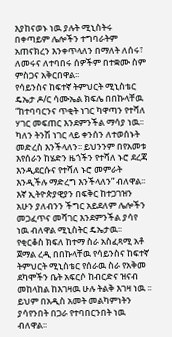እያከናወኑ ነዉ ያሉት ሚኒስትሩ በቀጣይም ሌሎችን ተግባራትም አጠናክረን እንቀጥላለን በማለት ለሰሩ፣ ለመሩና ለተባበሩ ሰዎችም በተቋሙ ስም ምስጋና አቅርበዋል፡፡
የሳይንስና ከፍተኛ ትምህርት ሚኒስቴር ዴኤታ ዶ/ር ሳሙኤል ክፍሌ በበኩላቸዉ “ከተባባርንና ጥቂት ነገር ካዋጣን የተሻለ ሃገር መፍጠር እንደምንችል ማሳያ ነዉ፡፡ ካለን ትንሽ ነገር ላይ ቀንሰን ለተወሰኑት መድረስ እንችላለን፡፡ ይህንንም በየአመቱ እየሰራን ከሄድን ዜጎችን የተሻለ ኑሮ ደረጃ እንዲደርሱና የተሻለ ኑሮ መምራት እንዲችሉ ማድረግ እንችላለን” ብለዋል፡፡
እኛ ኢትዮጵያዊያን በፍቅር ከተጋገዝን አሁን ያለብንን ችግር አይደለም ሌሎችን መጋፈጥና መሻገር እንደምንችል ያሳየ ነዉ ብለዋል ሚኒስትር ዴኤታዉ፡፡
የቂርቆስ ክፍለ ከተማ ስራ አስፈጻሚ አቶ ጀማል ረዲ በበኩላቸዉ የሳይንስና ከፍተኛ ትምህርት ሚኒስቴር የሰራዉ ስራ የአቅመ ደካሞችን ቤት አፍርሶ ከብርድና ዝናብ መከላከል ከእገዛዉ ሁሉ ትልቅ እገዛ ነዉ ፡፡ይህም በአዲስ አመት መልካምነትን ያሳየንበት በጋራ የተባበርንበት ነዉ ብለዋል፡፡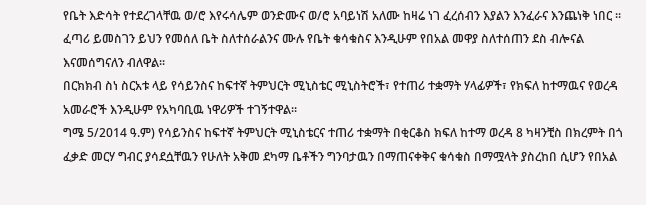የቤት እድሳት የተደረገላቸዉ ወ/ሮ እየሩሳሌም ወንድሙና ወ/ሮ አባይነሽ አለሙ ከዛሬ ነገ ፈረሰብን እያልን እንፈራና እንጨነቅ ነበር ፡፡ ፈጣሪ ይመስገን ይህን የመሰለ ቤት ስለተሰራልንና ሙሉ የቤት ቁሳቁስና እንዲሁም የበአል መዋያ ስለተሰጠን ደስ ብሎናል እናመሰግናለን ብለዋል፡፡
በርክክብ ስነ ስርአቱ ላይ የሳይንስና ከፍተኛ ትምህርት ሚኒስቴር ሚኒስትሮች፣ የተጠሪ ተቋማት ሃላፊዎች፣ የክፍለ ከተማዉና የወረዳ አመራሮች እንዲሁም የአካባቢዉ ነዋሪዎች ተገኝተዋል፡፡
ግሜ 5/2014 ዓ.ም) የሳይንስና ከፍተኛ ትምህርት ሚኒስቴርና ተጠሪ ተቋማት በቂርቆስ ክፍለ ከተማ ወረዳ 8 ካዛንቺስ በክረምት በጎ ፈቃድ መርሃ ግብር ያሳደሷቸዉን የሁለት አቅመ ደካማ ቤቶችን ግንባታዉን በማጠናቀቅና ቁሳቁስ በማሟላት ያስረከበ ሲሆን የበአል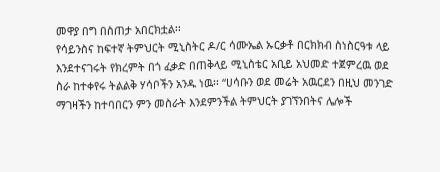መዋያ በግ በስጠታ አበርክቷል፡፡
የሳይንስና ከፍተኛ ትምህርት ሚኒስትር ዶ/ር ሳሙኤል ኡርቃቶ በርክክብ ስነስርዓቱ ላይ እንደተናገሩት የክረምት በጎ ፈቃድ በጠቅላይ ሚኒስቴር አቢይ አህመድ ተጀምረዉ ወደ ስራ ከተቀየሩ ትልልቅ ሃሳቦችን አንዱ ነዉ፡፡ “ሀሳቡን ወደ መሬት አዉርደን በዚህ መንገድ ማገዛችን ከተባበርን ምን መስራት እንደምንችል ትምህርት ያገኘንበትና ሌሎች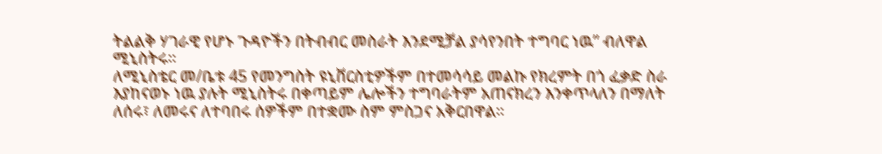ትልልቅ ሃገራዊ የሆኑ ጉዳዮችን በትብብር መስራት እንደሚቻል ያሳየንበት ተግባር ነዉ” ብለዋል ሚኒስትሩ፡፡
ለሚኒስቴር መ/ቤቱ 45 የመንግስት ዩኒቨርስቲዎችም በተመሳሳይ መልኩ የክረምት በጎ ፈቃድ ስራ እያከናወኑ ነዉ ያሉት ሚኒስትሩ በቀጣይም ሌሎችን ተግባራትም አጠናክረን እንቀጥላለን በማለት ለሰሩ፣ ለመሩና ለተባበሩ ሰዎችም በተቋሙ ስም ምስጋና አቅርበዋል፡፡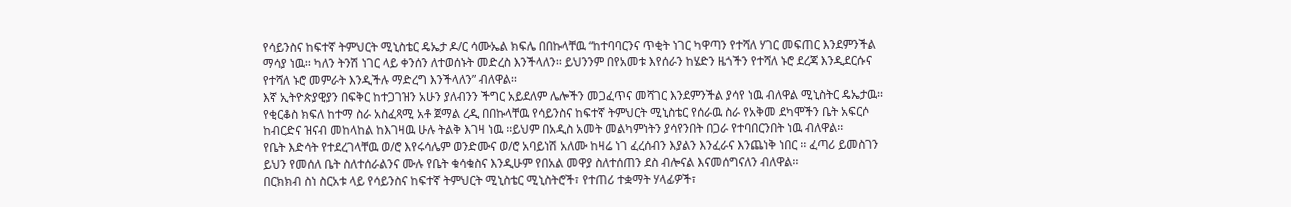የሳይንስና ከፍተኛ ትምህርት ሚኒስቴር ዴኤታ ዶ/ር ሳሙኤል ክፍሌ በበኩላቸዉ “ከተባባርንና ጥቂት ነገር ካዋጣን የተሻለ ሃገር መፍጠር እንደምንችል ማሳያ ነዉ፡፡ ካለን ትንሽ ነገር ላይ ቀንሰን ለተወሰኑት መድረስ እንችላለን፡፡ ይህንንም በየአመቱ እየሰራን ከሄድን ዜጎችን የተሻለ ኑሮ ደረጃ እንዲደርሱና የተሻለ ኑሮ መምራት እንዲችሉ ማድረግ እንችላለን” ብለዋል፡፡
እኛ ኢትዮጵያዊያን በፍቅር ከተጋገዝን አሁን ያለብንን ችግር አይደለም ሌሎችን መጋፈጥና መሻገር እንደምንችል ያሳየ ነዉ ብለዋል ሚኒስትር ዴኤታዉ፡፡
የቂርቆስ ክፍለ ከተማ ስራ አስፈጻሚ አቶ ጀማል ረዲ በበኩላቸዉ የሳይንስና ከፍተኛ ትምህርት ሚኒስቴር የሰራዉ ስራ የአቅመ ደካሞችን ቤት አፍርሶ ከብርድና ዝናብ መከላከል ከእገዛዉ ሁሉ ትልቅ እገዛ ነዉ ፡፡ይህም በአዲስ አመት መልካምነትን ያሳየንበት በጋራ የተባበርንበት ነዉ ብለዋል፡፡
የቤት እድሳት የተደረገላቸዉ ወ/ሮ እየሩሳሌም ወንድሙና ወ/ሮ አባይነሽ አለሙ ከዛሬ ነገ ፈረሰብን እያልን እንፈራና እንጨነቅ ነበር ፡፡ ፈጣሪ ይመስገን ይህን የመሰለ ቤት ስለተሰራልንና ሙሉ የቤት ቁሳቁስና እንዲሁም የበአል መዋያ ስለተሰጠን ደስ ብሎናል እናመሰግናለን ብለዋል፡፡
በርክክብ ስነ ስርአቱ ላይ የሳይንስና ከፍተኛ ትምህርት ሚኒስቴር ሚኒስትሮች፣ የተጠሪ ተቋማት ሃላፊዎች፣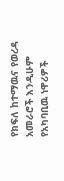የክፍለ ከተማዉና የወረዳ አመራሮች እንዲሁም የአካባቢዉ ነዋሪዎች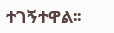ተገኝተዋል፡፡